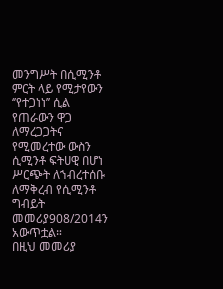መንግሥት በሲሚንቶ ምርት ላይ የሚታየውን ‘’የተጋነነ’’ ሲል የጠራውን ዋጋ ለማረጋጋትና የሚመረተው ውስን ሲሚንቶ ፍትሀዊ በሆነ ሥርጭት ለኀብረተሰቡ ለማቅረብ የሲሚንቶ ግብይት መመሪያ908/2014ን አውጥቷል።
በዚህ መመሪያ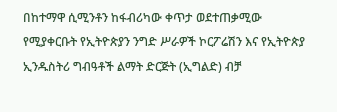በከተማዋ ሲሚንቶን ከፋብሪካው ቀጥታ ወደተጠቃሚው የሚያቀርቡት የኢትዮጵያን ንግድ ሥራዎች ኮርፖሬሽን እና የኢትዮጵያ ኢንዱስትሪ ግብዓቶች ልማት ድርጅት (ኢግልድ) ብቻ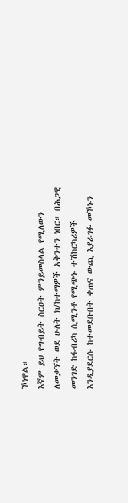ኾነዋል።
እኛም ይህ የግብይት ስርዐት ምንይመስላል የሚለውን ለመቃኘት ወደ ሁለት ክ/ከተማዎች አቅንተን ነበር። በሕጋዊ መንገድ ከፋብሪካ ሲሚንቶ የሚጭኑ ተሽከርካሪዎች እንዲያደርሱ ከተመደቡበት ቀጠና ውጪ እያራገፉ መኾኑን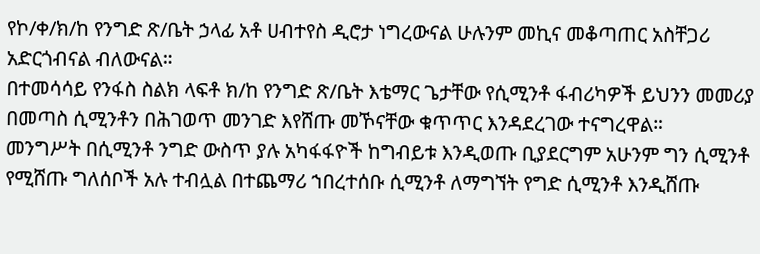የኮ/ቀ/ክ/ከ የንግድ ጽ/ቤት ኃላፊ አቶ ሀብተየስ ዲሮታ ነግረውናል ሁሉንም መኪና መቆጣጠር አስቸጋሪ አድርጎብናል ብለውናል።
በተመሳሳይ የንፋስ ስልክ ላፍቶ ክ/ከ የንግድ ጽ/ቤት እቴማር ጌታቸው የሲሚንቶ ፋብሪካዎች ይህንን መመሪያ በመጣስ ሲሚንቶን በሕገወጥ መንገድ እየሸጡ መኾናቸው ቁጥጥር እንዳደረገው ተናግረዋል።
መንግሥት በሲሚንቶ ንግድ ውስጥ ያሉ አካፋፋዮች ከግብይቱ እንዲወጡ ቢያደርግም አሁንም ግን ሲሚንቶ የሚሸጡ ግለሰቦች አሉ ተብሏል በተጨማሪ ኀበረተሰቡ ሲሚንቶ ለማግኘት የግድ ሲሚንቶ እንዲሸጡ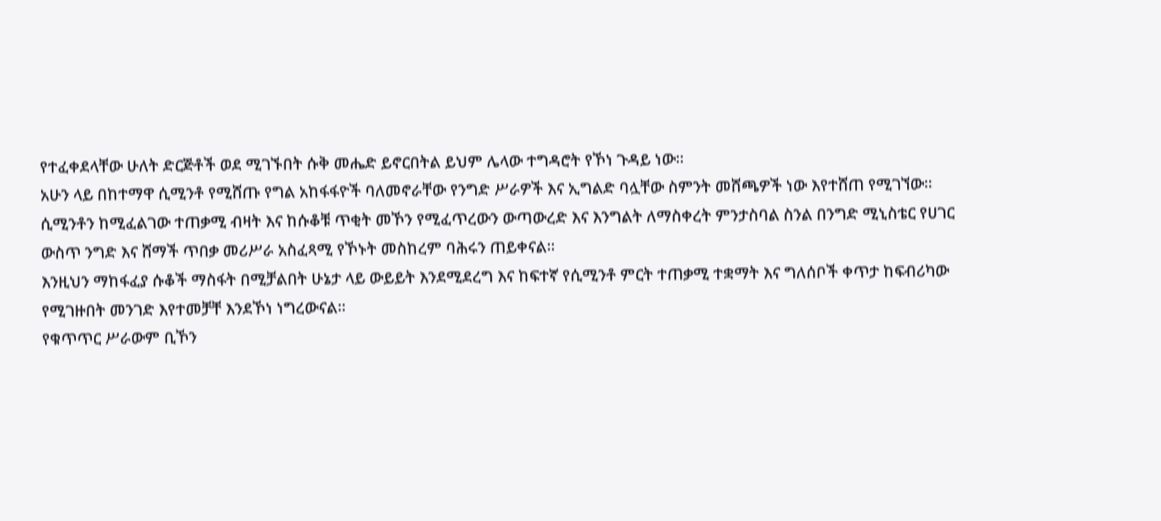የተፈቀደላቸው ሁለት ድርጅቶች ወደ ሚገኙበት ሱቅ መሔድ ይኖርበትል ይህም ሌላው ተግዳሮት የኾነ ጉዳይ ነው።
አሁን ላይ በከተማዋ ሲሚንቶ የሚሸጡ የግል አከፋፋዮች ባለመኖራቸው የንግድ ሥራዎች እና ኢግልድ ባሏቸው ስምንት መሸጫዎች ነው እየተሸጠ የሚገኘው።
ሲሚንቶን ከሚፈልገው ተጠቃሚ ብዛት እና ከሱቆቹ ጥቂት መኾን የሚፈጥረውን ውጣውረድ እና እንግልት ለማስቀረት ምንታስባል ስንል በንግድ ሚኒስቴር የሀገር ውስጥ ንግድ እና ሸማች ጥበቃ መሪሥራ አስፈጻሚ የኾኑት መስከረም ባሕሩን ጠይቀናል።
እንዚህን ማከፋፈያ ሱቆች ማስፋት በሚቻልበት ሁኔታ ላይ ውይይት እንደሚደረግ እና ከፍተኛ የሲሚንቶ ምርት ተጠቃሚ ተቋማት እና ግለሰቦች ቀጥታ ከፍብሪካው የሚገዙበት መንገድ እየተመቻቸ እንደኾነ ነግረውናል።
የቁጥጥር ሥራውም ቢኾን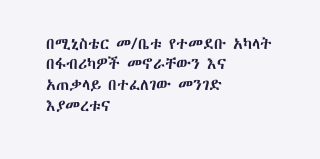በሚኒስቴር መ/ቤቱ የተመደቡ አካላት በፋብሪካዎች መኖራቸውን እና አጠቃላይ በተፈለገው መንገድ እያመረቱና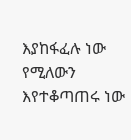እያከፋፈሉ ነው የሚለውን እየተቆጣጠሩ ነው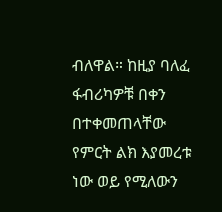ብለዋል። ከዚያ ባለፈ ፋብሪካዎቹ በቀን በተቀመጠላቸው የምርት ልክ እያመረቱ ነው ወይ የሚለውን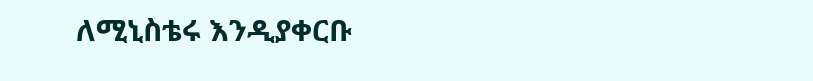ለሚኒስቴሩ እንዲያቀርቡ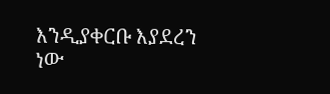እንዲያቀርቡ እያደረን ነው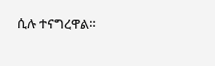ሲሉ ተናግረዋል።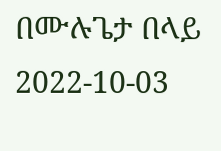በሙሉጌታ በላይ
2022-10-03